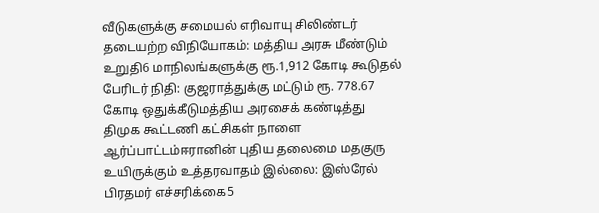வீடுகளுக்கு சமையல் எரிவாயு சிலிண்டர் தடையற்ற விநியோகம்: மத்திய அரசு மீண்டும் உறுதி6 மாநிலங்களுக்கு ரூ.1,912 கோடி கூடுதல் பேரிடர் நிதி: குஜராத்துக்கு மட்டும் ரூ. 778.67 கோடி ஒதுக்கீடுமத்திய அரசைக் கண்டித்து திமுக கூட்டணி கட்சிகள் நாளை ஆர்ப்பாட்டம்ஈரானின் புதிய தலைமை மதகுரு உயிருக்கும் உத்தரவாதம் இல்லை: இஸ்ரேல் பிரதமர் எச்சரிக்கை5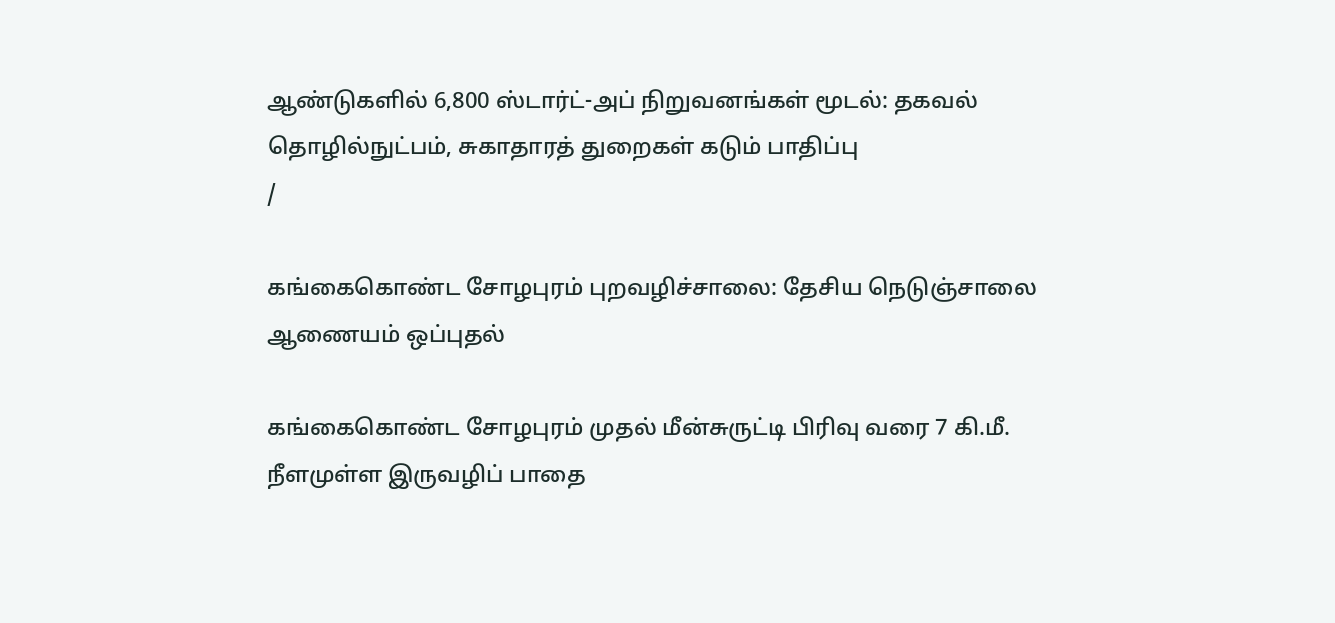ஆண்டுகளில் 6,800 ஸ்டார்ட்-அப் நிறுவனங்கள் மூடல்: தகவல் தொழில்நுட்பம், சுகாதாரத் துறைகள் கடும் பாதிப்பு
/

கங்கைகொண்ட சோழபுரம் புறவழிச்சாலை: தேசிய நெடுஞ்சாலை ஆணையம் ஒப்புதல்

கங்கைகொண்ட சோழபுரம் முதல் மீன்சுருட்டி பிரிவு வரை 7 கி.மீ. நீளமுள்ள இருவழிப் பாதை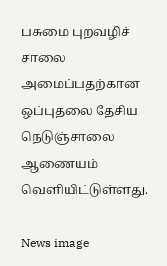பசுமை புறவழிச் சாலை அமைப்பதற்கான ஒப்புதலை தேசிய நெடுஞ்சாலை ஆணையம் வெளியிட்டுள்ளது.

News image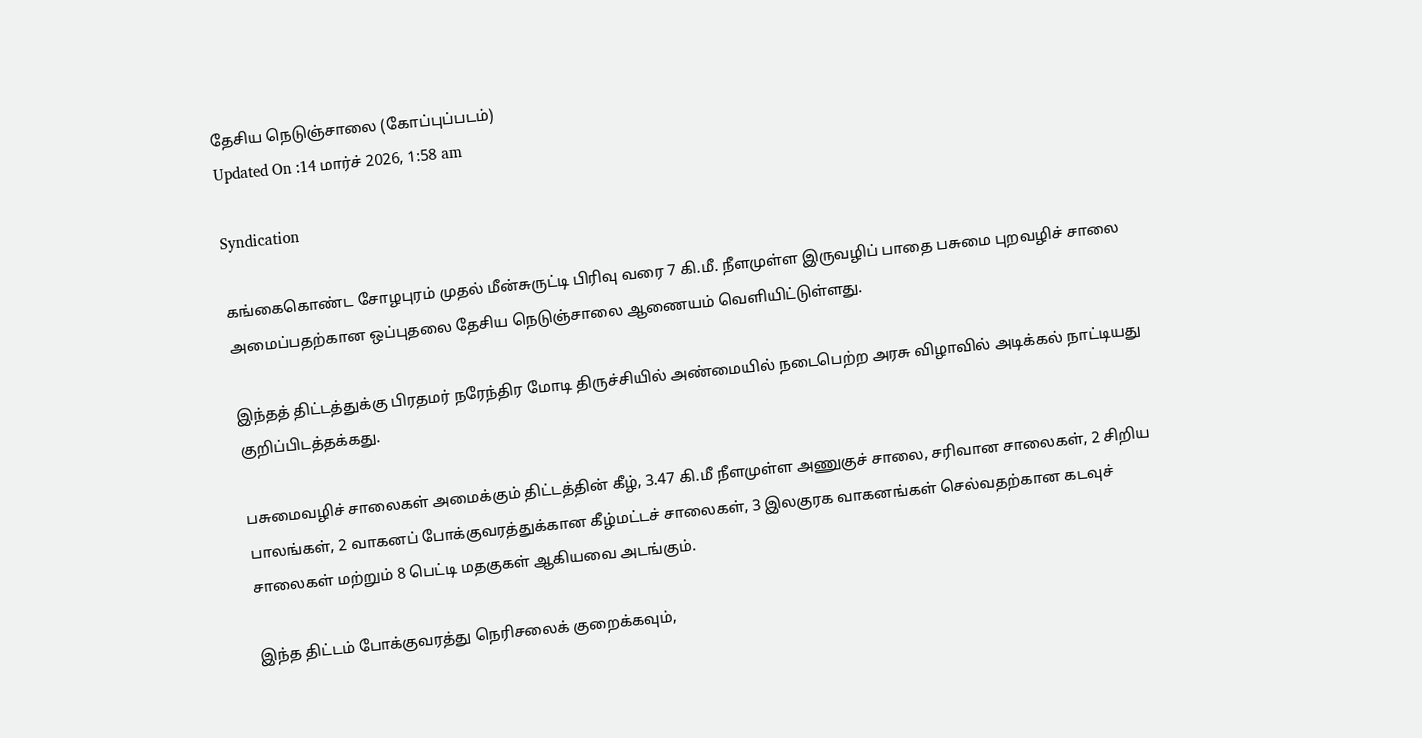தேசிய நெடுஞ்சாலை (கோப்புப்படம்)
Updated On :14 மார்ச் 2026, 1:58 am

Syndication

கங்கைகொண்ட சோழபுரம் முதல் மீன்சுருட்டி பிரிவு வரை 7 கி.மீ. நீளமுள்ள இருவழிப் பாதை பசுமை புறவழிச் சாலை அமைப்பதற்கான ஒப்புதலை தேசிய நெடுஞ்சாலை ஆணையம் வெளியிட்டுள்ளது.

இந்தத் திட்டத்துக்கு பிரதமர் நரேந்திர மோடி திருச்சியில் அண்மையில் நடைபெற்ற அரசு விழாவில் அடிக்கல் நாட்டியது குறிப்பிடத்தக்கது.

பசுமைவழிச் சாலைகள் அமைக்கும் திட்டத்தின் கீழ், 3.47 கி.மீ நீளமுள்ள அணுகுச் சாலை, சரிவான சாலைகள், 2 சிறிய பாலங்கள், 2 வாகனப் போக்குவரத்துக்கான கீழ்மட்டச் சாலைகள், 3 இலகுரக வாகனங்கள் செல்வதற்கான கடவுச் சாலைகள் மற்றும் 8 பெட்டி மதகுகள் ஆகியவை அடங்கும்.

இந்த திட்டம் போக்குவரத்து நெரிசலைக் குறைக்கவும்,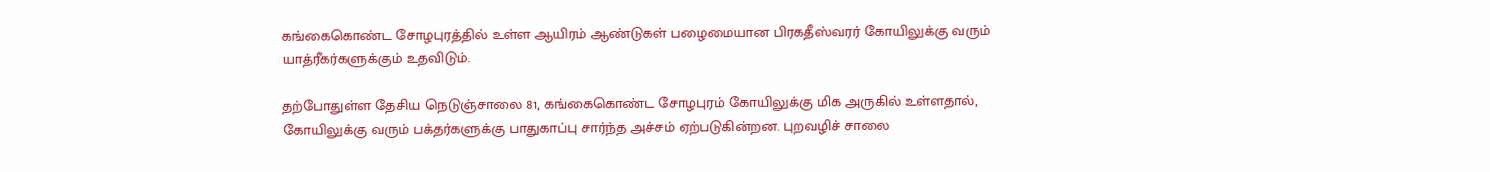கங்கைகொண்ட சோழபுரத்தில் உள்ள ஆயிரம் ஆண்டுகள் பழைமையான பிரகதீஸ்வரர் கோயிலுக்கு வரும் யாத்ரீகர்களுக்கும் உதவிடும்.

தற்போதுள்ள தேசிய நெடுஞ்சாலை 81, கங்கைகொண்ட சோழபுரம் கோயிலுக்கு மிக அருகில் உள்ளதால், கோயிலுக்கு வரும் பக்தர்களுக்கு பாதுகாப்பு சார்ந்த அச்சம் ஏற்படுகின்றன. புறவழிச் சாலை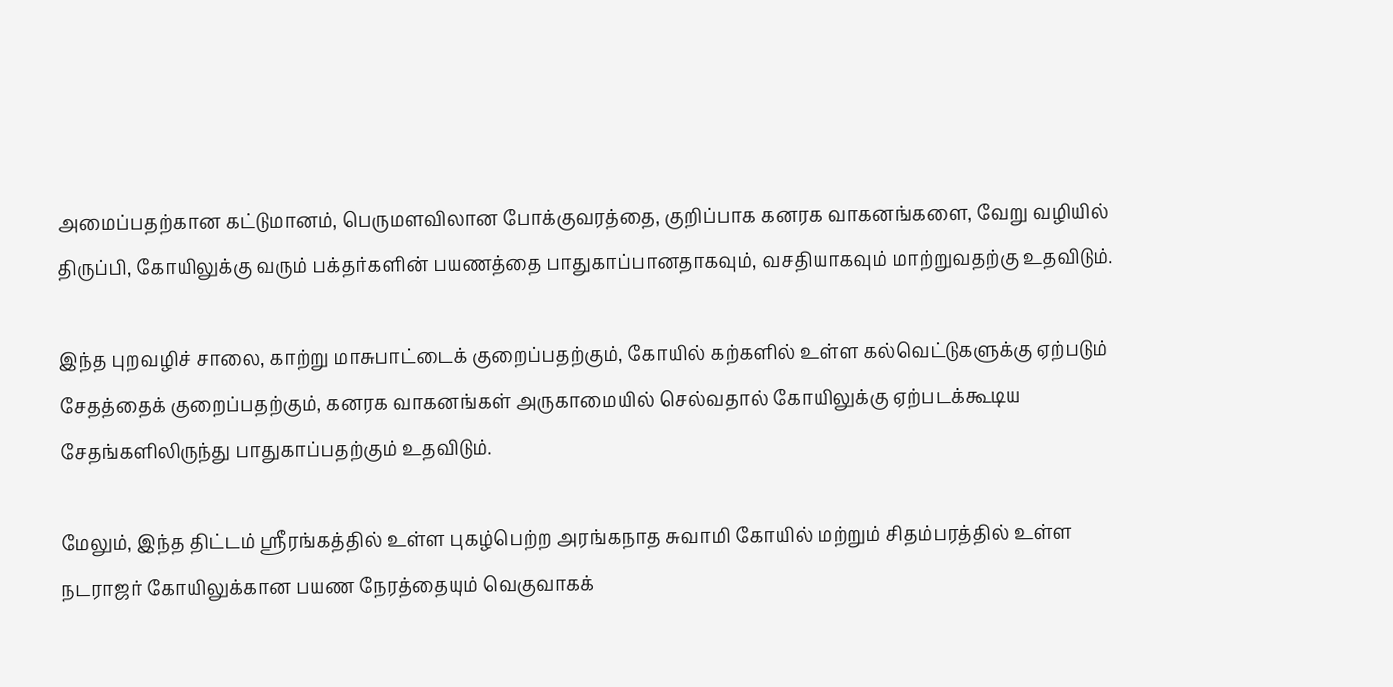அமைப்பதற்கான கட்டுமானம், பெருமளவிலான போக்குவரத்தை, குறிப்பாக கனரக வாகனங்களை, வேறு வழியில் திருப்பி, கோயிலுக்கு வரும் பக்தர்களின் பயணத்தை பாதுகாப்பானதாகவும், வசதியாகவும் மாற்றுவதற்கு உதவிடும்.

இந்த புறவழிச் சாலை, காற்று மாசுபாட்டைக் குறைப்பதற்கும், கோயில் கற்களில் உள்ள கல்வெட்டுகளுக்கு ஏற்படும் சேதத்தைக் குறைப்பதற்கும், கனரக வாகனங்கள் அருகாமையில் செல்வதால் கோயிலுக்கு ஏற்படக்கூடிய சேதங்களிலிருந்து பாதுகாப்பதற்கும் உதவிடும்.

மேலும், இந்த திட்டம் ஸ்ரீரங்கத்தில் உள்ள புகழ்பெற்ற அரங்கநாத சுவாமி கோயில் மற்றும் சிதம்பரத்தில் உள்ள நடராஜர் கோயிலுக்கான பயண நேரத்தையும் வெகுவாகக்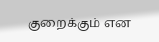குறைக்கும் என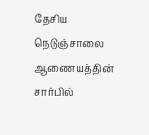தேசிய நெடுஞ்சாலை ஆணையத்தின் சார்பில்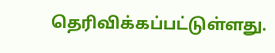தெரிவிக்கப்பட்டுள்ளது.